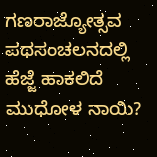ಗಣರಾಜ್ಯೋತ್ಸವ ಪಥಸಂಚಲನದಲ್ಲಿ ಹೆಜ್ಜೆ ಹಾಕಲಿದೆ ಮುಧೋಳ ನಾಯಿ?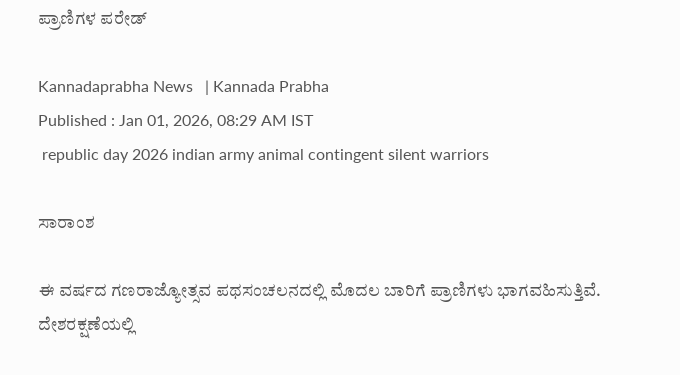ಪ್ರಾಣಿಗಳ ಪರೇಡ್

Kannadaprabha News   | Kannada Prabha
Published : Jan 01, 2026, 08:29 AM IST
 republic day 2026 indian army animal contingent silent warriors

ಸಾರಾಂಶ

ಈ ವರ್ಷದ ಗಣರಾಜ್ಯೋತ್ಸವ ಪಥಸಂಚಲನದಲ್ಲಿ ಮೊದಲ ಬಾರಿಗೆ ಪ್ರಾಣಿಗಳು ಭಾಗವಹಿಸುತ್ತಿವೆ. ದೇಶರಕ್ಷಣೆಯಲ್ಲಿ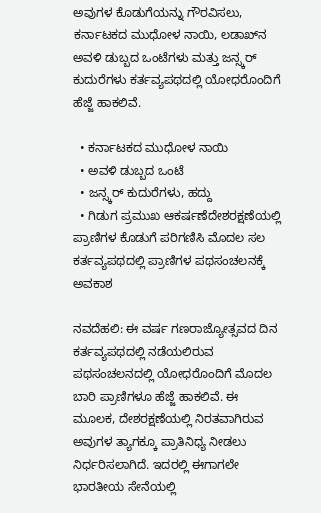ಅವುಗಳ ಕೊಡುಗೆಯನ್ನು ಗೌರವಿಸಲು, ಕರ್ನಾಟಕದ ಮುಧೋಳ ನಾಯಿ, ಲಡಾಖ್‌ನ ಅವಳಿ ಡುಬ್ಬದ ಒಂಟೆಗಳು ಮತ್ತು ಜನ್ಸ್ಕರ್‌ ಕುದುರೆಗಳು ಕರ್ತವ್ಯಪಥದಲ್ಲಿ ಯೋಧರೊಂದಿಗೆ ಹೆಜ್ಜೆ ಹಾಕಲಿವೆ.

  • ಕರ್ನಾಟಕದ ಮುಧೋಳ ನಾಯಿ
  • ಅವಳಿ ಡುಬ್ಬದ ಒಂಟೆ
  • ಜನ್ಸ್ಕರ್‌ ಕುದುರೆಗಳು, ಹದ್ದು
  • ಗಿಡುಗ ಪ್ರಮುಖ ಆಕರ್ಷಣೆದೇಶರಕ್ಷಣೆಯಲ್ಲಿ ಪ್ರಾಣಿಗಳ ಕೊಡುಗೆ ಪರಿಗಣಿಸಿ ಮೊದಲ ಸಲ ಕರ್ತವ್ಯಪಥದಲ್ಲಿ ಪ್ರಾಣಿಗಳ ಪಥಸಂಚಲನಕ್ಕೆ ಅವಕಾಶ

ನವದೆಹಲಿ: ಈ ವರ್ಷ ಗಣರಾಜ್ಯೋತ್ಸವದ ದಿನ ಕರ್ತವ್ಯಪಥದಲ್ಲಿ ನಡೆಯಲಿರುವ ಪಥಸಂಚಲನದಲ್ಲಿ ಯೋಧರೊಂದಿಗೆ ಮೊದಲ ಬಾರಿ ಪ್ರಾಣಿಗಳೂ ಹೆಜ್ಜೆ ಹಾಕಲಿವೆ. ಈ ಮೂಲಕ, ದೇಶರಕ್ಷಣೆಯಲ್ಲಿ ನಿರತವಾಗಿರುವ ಅವುಗಳ ತ್ಯಾಗಕ್ಕೂ ಪ್ರಾತಿನಿಧ್ಯ ನೀಡಲು ನಿರ್ಧರಿಸಲಾಗಿದೆ. ಇದರಲ್ಲಿ ಈಗಾಗಲೇ ಭಾರತೀಯ ಸೇನೆಯಲ್ಲಿ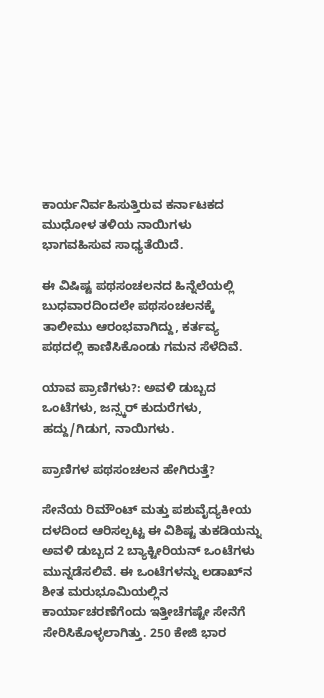ಕಾರ್ಯನಿರ್ವಹಿಸುತ್ತಿರುವ ಕರ್ನಾಟಕದ ಮುಧೋಳ ತಳಿಯ ನಾಯಿಗಳು ಭಾಗವಹಿಸುವ ಸಾಧ್ಯತೆಯಿದೆ.

ಈ ವಿಷಿಷ್ಟ ಪಥಸಂಚಲನದ ಹಿನ್ನೆಲೆಯಲ್ಲಿ ಬುಧವಾರದಿಂದಲೇ ಪಥಸಂಚಲನಕ್ಕೆ ತಾಲೀಮು ಆರಂಭವಾಗಿದ್ದು, ಕರ್ತವ್ಯ ಪಥದಲ್ಲಿ ಕಾಣಿಸಿಕೊಂಡು ಗಮನ ಸೆಳೆದಿವೆ.

ಯಾವ ಪ್ರಾಣಿಗಳು?: ಅವಳಿ ಡುಬ್ಬದ ಒಂಟೆಗಳು, ಜನ್ಸ್ಕರ್‌ ಕುದುರೆಗಳು, ಹದ್ದು/ಗಿಡುಗ, ನಾಯಿಗಳು.

ಪ್ರಾಣಿಗಳ ಪಥಸಂಚಲನ ಹೇಗಿರುತ್ತೆ?

ಸೇನೆಯ ರಿಮೌಂಟ್ ಮತ್ತು ಪಶುವೈದ್ಯಕೀಯ ದಳದಿಂದ ಆರಿಸಲ್ಪಟ್ಟ ಈ ವಿಶಿಷ್ಟ ತುಕಡಿಯನ್ನು ಅವಳಿ ಡುಬ್ಬದ 2 ಬ್ಯಾಕ್ಟೀರಿಯನ್‌ ಒಂಟೆಗಳು ಮುನ್ನಡೆಸಲಿವೆ. ಈ ಒಂಟೆಗಳನ್ನು ಲಡಾಖ್‌ನ ಶೀತ ಮರುಭೂಮಿಯಲ್ಲಿನ ಕಾರ್ಯಾಚರಣೆಗೆಂದು ಇತ್ತೀಚೆಗಷ್ಟೇ ಸೇನೆಗೆ ಸೇರಿಸಿಕೊಳ್ಳಲಾಗಿತ್ತು. 250 ಕೇಜಿ ಭಾರ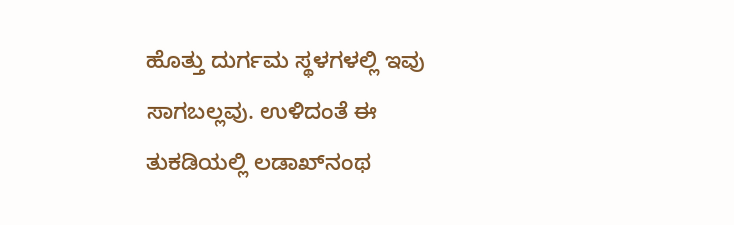ಹೊತ್ತು ದುರ್ಗಮ ಸ್ಥಳಗಳಲ್ಲಿ ಇವು ಸಾಗಬಲ್ಲವು. ಉಳಿದಂತೆ ಈ ತುಕಡಿಯಲ್ಲಿ ಲಡಾಖ್‌ನಂಥ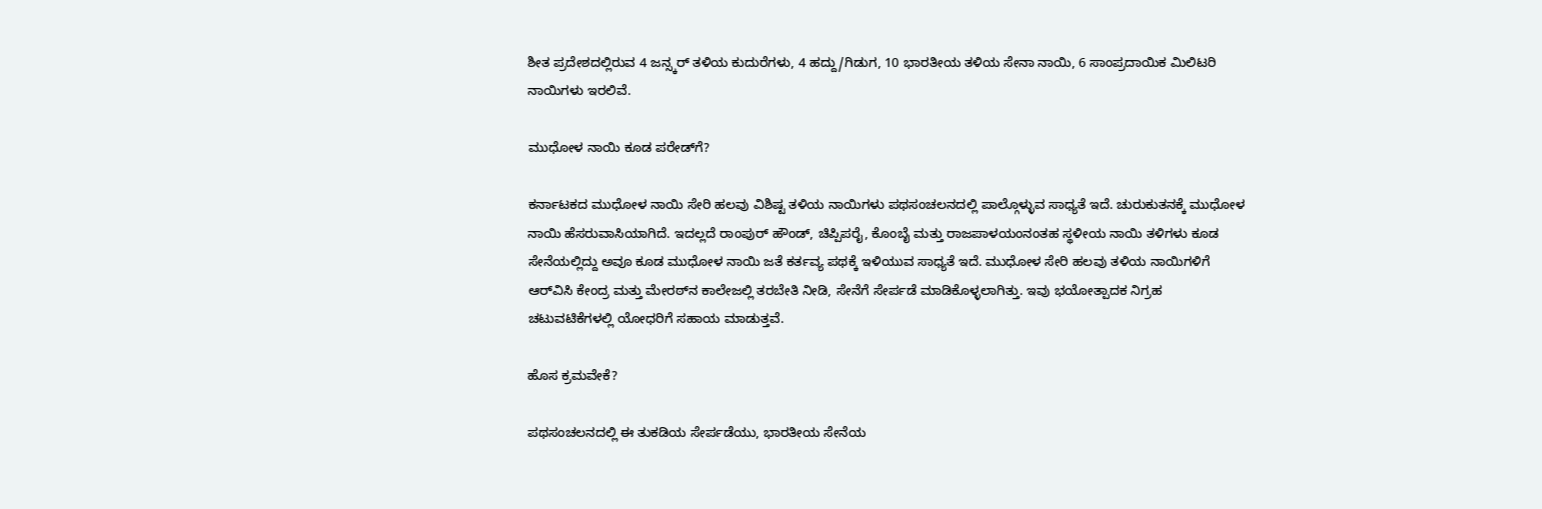ಶೀತ ಪ್ರದೇಶದಲ್ಲಿರುವ 4 ಜನ್ಸ್ಕರ್ ತಳಿಯ ಕುದುರೆಗಳು, 4 ಹದ್ದು/ಗಿಡುಗ, 10 ಭಾರತೀಯ ತಳಿಯ ಸೇನಾ ನಾಯಿ, 6 ಸಾಂಪ್ರದಾಯಿಕ ಮಿಲಿಟರಿ ನಾಯಿಗಳು ಇರಲಿವೆ.

ಮುಧೋಳ ನಾಯಿ ಕೂಡ ಪರೇಡ್‌ಗೆ?

ಕರ್ನಾಟಕದ ಮುಧೋಳ ನಾಯಿ ಸೇರಿ ಹಲವು ವಿಶಿಷ್ಟ ತಳಿಯ ನಾಯಿಗಳು ಪಥಸಂಚಲನದಲ್ಲಿ ಪಾಲ್ಗೊಳ್ಳುವ ಸಾಧ್ಯತೆ ಇದೆ. ಚುರುಕುತನಕ್ಕೆ ಮುಧೋಳ ನಾಯಿ ಹೆಸರುವಾಸಿಯಾಗಿದೆ. ಇದಲ್ಲದೆ ರಾಂಪುರ್ ಹೌಂಡ್, ಚಿಪ್ಪಿಪರೈ, ಕೊಂಬೈ ಮತ್ತು ರಾಜಪಾಳಯಂನಂತಹ ಸ್ಥಳೀಯ ನಾಯಿ ತಳಿಗಳು ಕೂಡ ಸೇನೆಯಲ್ಲಿದ್ದು ಅವೂ ಕೂಡ ಮುಧೋಳ ನಾಯಿ ಜತೆ ಕರ್ತವ್ಯ ಪಥಕ್ಕೆ ಇಳಿಯುವ ಸಾಧ್ಯತೆ ಇದೆ. ಮುಧೋಳ ಸೇರಿ ಹಲವು ತಳಿಯ ನಾಯಿಗಳಿಗೆ ಆರ್‌ವಿಸಿ ಕೇಂದ್ರ ಮತ್ತು ಮೇರಠ್‌ನ ಕಾಲೇಜಲ್ಲಿ ತರಬೇತಿ ನೀಡಿ, ಸೇನೆಗೆ ಸೇರ್ಪಡೆ ಮಾಡಿಕೊಳ್ಳಲಾಗಿತ್ತು. ಇವು ಭಯೋತ್ಪಾದಕ ನಿಗ್ರಹ ಚಟುವಟಿಕೆಗಳಲ್ಲಿ ಯೋಧರಿಗೆ ಸಹಾಯ ಮಾಡುತ್ತವೆ.

ಹೊಸ ಕ್ರಮವೇಕೆ?

ಪಥಸಂಚಲನದಲ್ಲಿ ಈ ತುಕಡಿಯ ಸೇರ್ಪಡೆಯು, ಭಾರತೀಯ ಸೇನೆಯ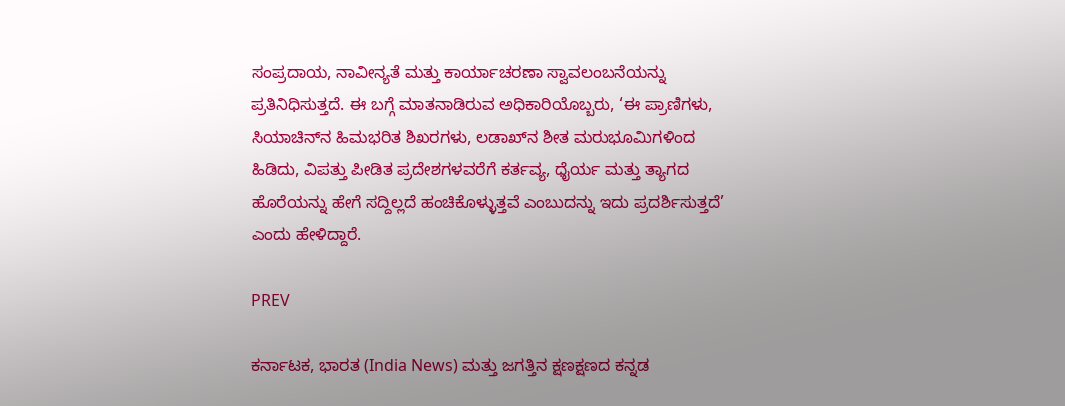ಸಂಪ್ರದಾಯ, ನಾವೀನ್ಯತೆ ಮತ್ತು ಕಾರ್ಯಾಚರಣಾ ಸ್ವಾವಲಂಬನೆಯನ್ನು ಪ್ರತಿನಿಧಿಸುತ್ತದೆ. ಈ ಬಗ್ಗೆ ಮಾತನಾಡಿರುವ ಅಧಿಕಾರಿಯೊಬ್ಬರು, ‘ಈ ಪ್ರಾಣಿಗಳು, ಸಿಯಾಚಿನ್‌ನ ಹಿಮಭರಿತ ಶಿಖರಗಳು, ಲಡಾಖ್‌ನ ಶೀತ ಮರುಭೂಮಿಗಳಿಂದ ಹಿಡಿದು, ವಿಪತ್ತು ಪೀಡಿತ ಪ್ರದೇಶಗಳವರೆಗೆ ಕರ್ತವ್ಯ, ಧೈರ್ಯ ಮತ್ತು ತ್ಯಾಗದ ಹೊರೆಯನ್ನು ಹೇಗೆ ಸದ್ದಿಲ್ಲದೆ ಹಂಚಿಕೊಳ್ಳುತ್ತವೆ ಎಂಬುದನ್ನು ಇದು ಪ್ರದರ್ಶಿಸುತ್ತದೆ’ ಎಂದು ಹೇಳಿದ್ದಾರೆ.

PREV

ಕರ್ನಾಟಕ, ಭಾರತ (India News) ಮತ್ತು ಜಗತ್ತಿನ ಕ್ಷಣಕ್ಷಣದ ಕನ್ನಡ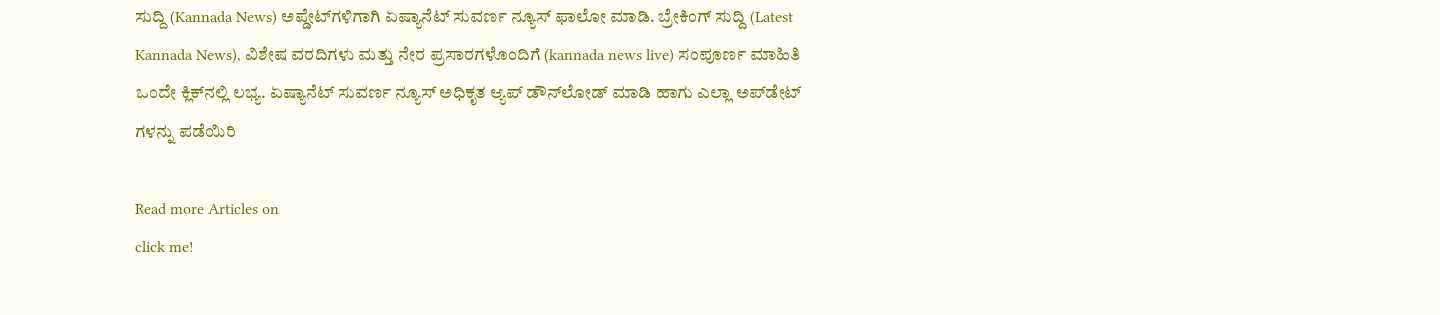ಸುದ್ದಿ (Kannada News) ಅಪ್ಡೇಟ್‌ಗಳಿಗಾಗಿ ಏಷ್ಯಾನೆಟ್ ಸುವರ್ಣ ನ್ಯೂಸ್‌ ಫಾಲೋ ಮಾಡಿ. ಬ್ರೇಕಿಂಗ್ ಸುದ್ದಿ (Latest Kannada News), ವಿಶೇಷ ವರದಿಗಳು ಮತ್ತು ನೇರ ಪ್ರಸಾರಗಳೊಂದಿಗೆ (kannada news live) ಸಂಪೂರ್ಣ ಮಾಹಿತಿ ಒಂದೇ ಕ್ಲಿಕ್‌ನಲ್ಲಿ ಲಭ್ಯ. ಏಷ್ಯಾನೆಟ್ ಸುವರ್ಣ ನ್ಯೂಸ್ ಅಧಿಕೃತ ಆ್ಯಪ್ ಡೌನ್‌ಲೋಡ್ ಮಾಡಿ ಹಾಗು ಎಲ್ಲಾ ಅಪ್‌ಡೇಟ್ ಗಳನ್ನು ಪಡೆಯಿರಿ

Read more Articles on
click me!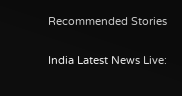Recommended Stories

India Latest News Live: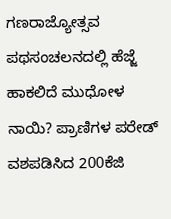ಗಣರಾಜ್ಯೋತ್ಸವ ಪಥಸಂಚಲನದಲ್ಲಿ ಹೆಜ್ಜೆ ಹಾಕಲಿದೆ ಮುಧೋಳ ನಾಯಿ? ಪ್ರಾಣಿಗಳ ಪರೇಡ್
ವಶಪಡಿಸಿದ 200ಕೆಜಿ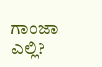ಗಾಂಜಾ ಎಲ್ಲಿ?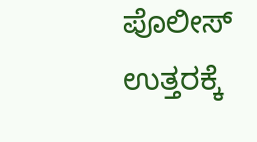ಪೊಲೀಸ್ ಉತ್ತರಕ್ಕೆ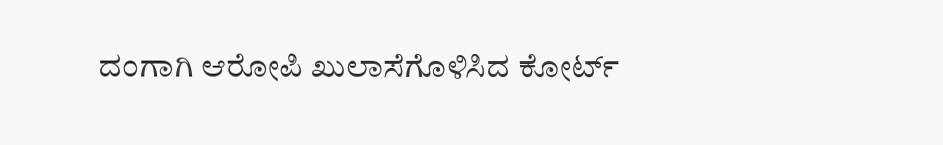ದಂಗಾಗಿ ಆರೋಪಿ ಖುಲಾಸೆಗೊಳಿಸಿದ ಕೋರ್ಟ್